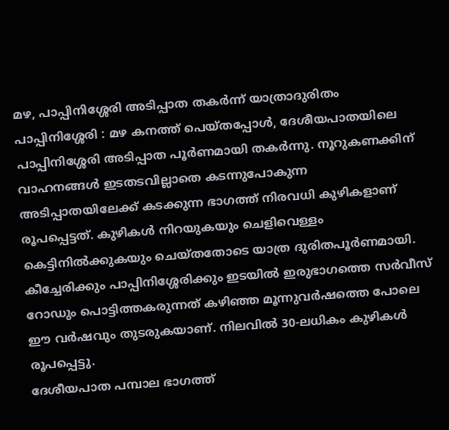മഴ, പാപ്പിനിശ്ശേരി അടിപ്പാത തകർന്ന് യാത്രാദുരിതം
പാപ്പിനിശ്ശേരി : മഴ കനത്ത് പെയ്തപ്പോൾ, ദേശീയപാതയിലെ പാപ്പിനിശ്ശേരി അടിപ്പാത പൂർണമായി തകർന്നു. നൂറുകണക്കിന് വാഹനങ്ങൾ ഇടതടവില്ലാതെ കടന്നുപോകുന്ന അടിപ്പാതയിലേക്ക് കടക്കുന്ന ഭാഗത്ത് നിരവധി കുഴികളാണ് രൂപപ്പെട്ടത്. കുഴികൾ നിറയുകയും ചെളിവെള്ളം കെട്ടിനിൽക്കുകയും ചെയ്തതോടെ യാത്ര ദുരിതപൂർണമായി.
കീച്ചേരിക്കും പാപ്പിനിശ്ശേരിക്കും ഇടയിൽ ഇരുഭാഗത്തെ സർവീസ് റോഡും പൊട്ടിത്തകരുന്നത് കഴിഞ്ഞ മൂന്നുവർഷത്തെ പോലെ ഈ വർഷവും തുടരുകയാണ്. നിലവിൽ 30-ലധികം കുഴികൾ രൂപപ്പെട്ടു.
ദേശീയപാത പമ്പാല ഭാഗത്ത്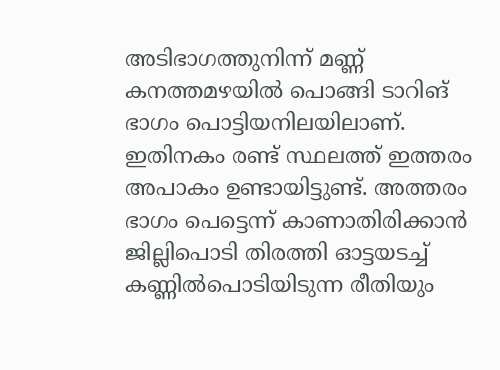അടിഭാഗത്തുനിന്ന് മണ്ണ് കനത്തമഴയിൽ പൊങ്ങി ടാറിങ് ഭാഗം പൊട്ടിയനിലയിലാണ്. ഇതിനകം രണ്ട് സ്ഥലത്ത് ഇത്തരം അപാകം ഉണ്ടായിട്ടുണ്ട്. അത്തരം ഭാഗം പെട്ടെന്ന് കാണാതിരിക്കാൻ ജില്ലിപൊടി തിരത്തി ഓട്ടയടച്ച് കണ്ണിൽപൊടിയിടുന്ന രീതിയും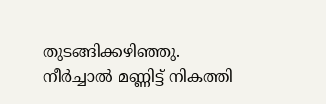തുടങ്ങിക്കഴിഞ്ഞു.
നീർച്ചാൽ മണ്ണിട്ട് നികത്തി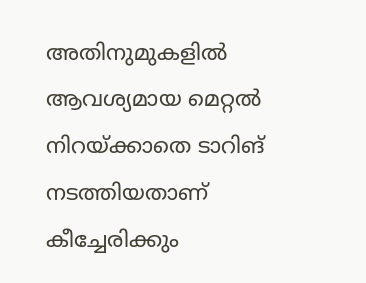അതിനുമുകളിൽ ആവശ്യമായ മെറ്റൽ നിറയ്ക്കാതെ ടാറിങ് നടത്തിയതാണ് കീച്ചേരിക്കും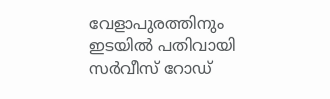വേളാപുരത്തിനും ഇടയിൽ പതിവായി സർവീസ് റോഡ്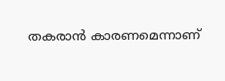തകരാൻ കാരണമെന്നാണ്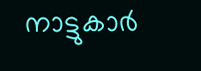നാട്ടുകാർ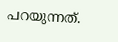പറയുന്നത്.